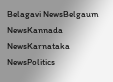Belagavi NewsBelgaum NewsKannada NewsKarnataka NewsPolitics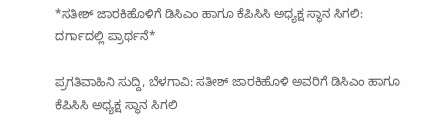*ಸತೀಶ್ ಜಾರಕಿಹೊಳಿಗೆ ಡಿಸಿಎಂ ಹಾಗೂ ಕೆಪಿಸಿಸಿ ಅಧ್ಯಕ್ಷ ಸ್ಥಾನ ಸಿಗಲಿ: ದರ್ಗಾದಲ್ಲಿ ಪ್ರಾರ್ಥನೆ*

ಪ್ರಗತಿವಾಹಿನಿ ಸುದ್ದಿ, ಬೆಳಗಾವಿ: ಸತೀಶ್ ಜಾರಕಿಹೊಳಿ ಅವರಿಗೆ ಡಿಸಿಎಂ ಹಾಗೂ ಕೆಪಿಸಿಸಿ ಅಧ್ಯಕ್ಷ ಸ್ಥಾನ ಸಿಗಲಿ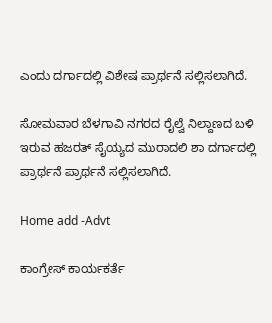ಎಂದು ದರ್ಗಾದಲ್ಲಿ ವಿಶೇಷ ಪ್ರಾರ್ಥನೆ ಸಲ್ಲಿಸಲಾಗಿದೆ.

ಸೋಮವಾರ ಬೆಳಗಾವಿ ನಗರದ ರೈಲ್ವೆ ನಿಲ್ದಾಣದ ಬಳಿ ಇರುವ ಹಜರತ್ ಸೈಯ್ಯದ ಮುರಾದಲಿ ಶಾ ದರ್ಗಾದಲ್ಲಿ ಪ್ರಾರ್ಥನೆ ಪ್ರಾರ್ಥನೆ ಸಲ್ಲಿಸಲಾಗಿದೆ.

Home add -Advt

ಕಾಂಗ್ರೇಸ್ ಕಾರ್ಯಕರ್ತೆ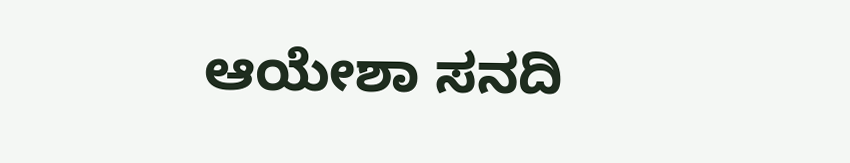ಆಯೇಶಾ ಸನದಿ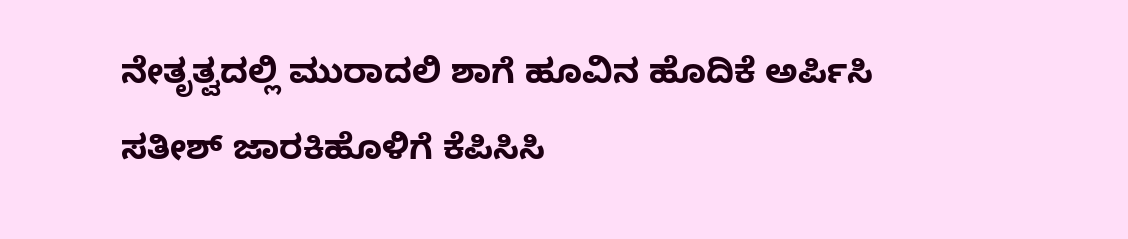ನೇತೃತ್ವದಲ್ಲಿ ಮುರಾದಲಿ ಶಾಗೆ ಹೂವಿನ ಹೊದಿಕೆ ಅರ್ಪಿಸಿ ಸತೀಶ್ ಜಾರಕಿಹೊಳಿಗೆ ಕೆಪಿಸಿಸಿ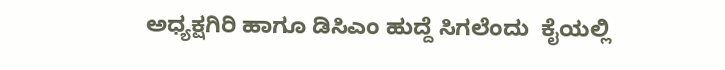ಅಧ್ಯಕ್ಷಗಿರಿ ಹಾಗೂ ಡಿಸಿಎಂ ಹುದ್ದೆ ಸಿಗಲೆಂದು  ಕೈಯಲ್ಲಿ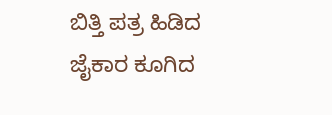ಬಿತ್ತಿ ಪತ್ರ ಹಿಡಿದ ಜೈಕಾರ ಕೂಗಿದ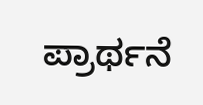ಪ್ರಾರ್ಥನೆ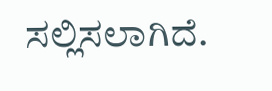ಸಲ್ಲಿಸಲಾಗಿದೆ.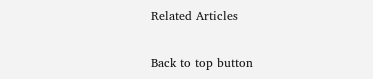Related Articles

Back to top button